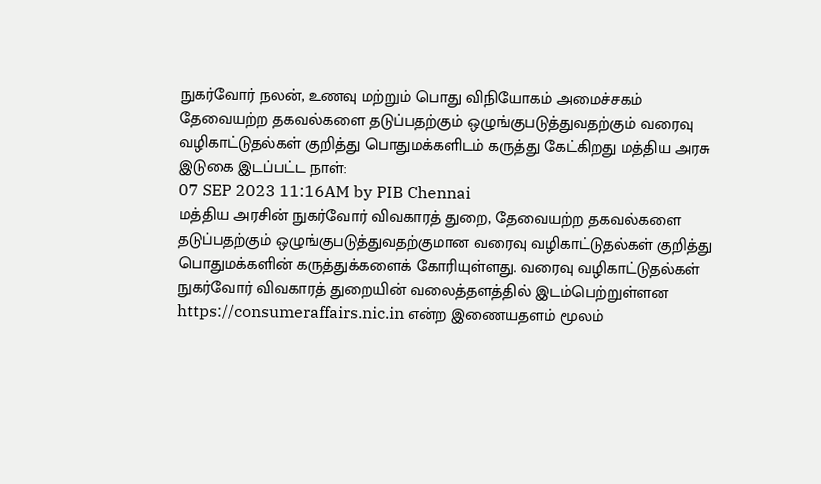நுகர்வோர் நலன், உணவு மற்றும் பொது விநியோகம் அமைச்சகம்
தேவையற்ற தகவல்களை தடுப்பதற்கும் ஒழுங்குபடுத்துவதற்கும் வரைவு வழிகாட்டுதல்கள் குறித்து பொதுமக்களிடம் கருத்து கேட்கிறது மத்திய அரசு
இடுகை இடப்பட்ட நாள்:
07 SEP 2023 11:16AM by PIB Chennai
மத்திய அரசின் நுகர்வோர் விவகாரத் துறை, தேவையற்ற தகவல்களை தடுப்பதற்கும் ஒழுங்குபடுத்துவதற்குமான வரைவு வழிகாட்டுதல்கள் குறித்து பொதுமக்களின் கருத்துக்களைக் கோரியுள்ளது. வரைவு வழிகாட்டுதல்கள் நுகர்வோர் விவகாரத் துறையின் வலைத்தளத்தில் இடம்பெற்றுள்ளன https://consumeraffairs.nic.in என்ற இணையதளம் மூலம்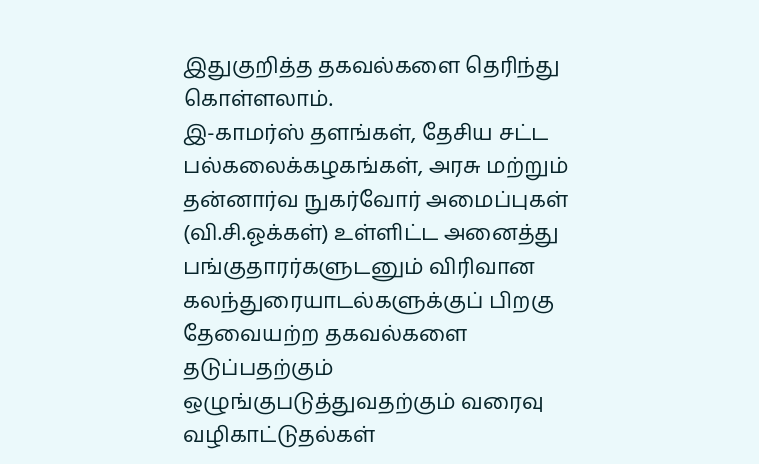இதுகுறித்த தகவல்களை தெரிந்து கொள்ளலாம்.
இ-காமர்ஸ் தளங்கள், தேசிய சட்ட பல்கலைக்கழகங்கள், அரசு மற்றும் தன்னார்வ நுகர்வோர் அமைப்புகள் (வி.சி.ஓக்கள்) உள்ளிட்ட அனைத்து பங்குதாரர்களுடனும் விரிவான கலந்துரையாடல்களுக்குப் பிறகு தேவையற்ற தகவல்களை தடுப்பதற்கும் ஒழுங்குபடுத்துவதற்கும் வரைவு வழிகாட்டுதல்கள்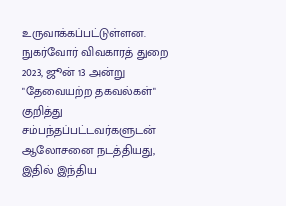உருவாக்கப்பட்டுள்ளன.
நுகர்வோர் விவகாரத் துறை 2023, ஜூன் 13 அன்று "தேவையற்ற தகவல்கள்" குறித்து சம்பந்தப்பட்டவர்களுடன் ஆலோசனை நடத்தியது, இதில் இந்திய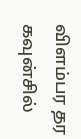விளம்பர தர கவுன்சில்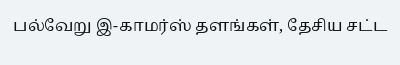பல்வேறு இ-காமர்ஸ் தளங்கள், தேசிய சட்ட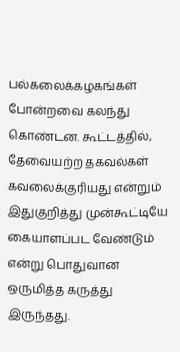பல்கலைக்கழகங்கள் போன்றவை கலந்து கொண்டன. கூட்டத்தில், தேவையற்ற தகவல்கள் கவலைக்குரியது என்றும் இதுகுறித்து முன்கூட்டியே கையாளப்பட வேண்டும் என்று பொதுவான ஒருமித்த கருத்து இருந்தது.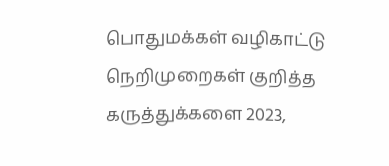பொதுமக்கள் வழிகாட்டு நெறிமுறைகள் குறித்த கருத்துக்களை 2023,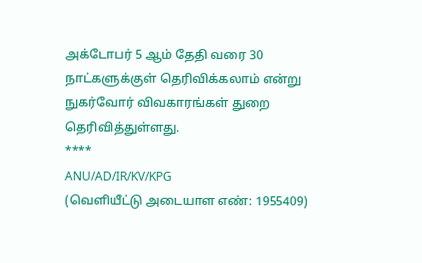அக்டோபர் 5 ஆம் தேதி வரை 30 நாட்களுக்குள் தெரிவிக்கலாம் என்று நுகர்வோர் விவகாரங்கள் துறை தெரிவித்துள்ளது.
****
ANU/AD/IR/KV/KPG
(வெளியீட்டு அடையாள எண்: 1955409)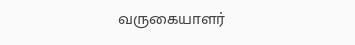வருகையாளர்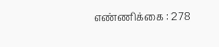எண்ணிக்கை : 278